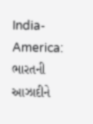India-America: ભારતની આઝાદીને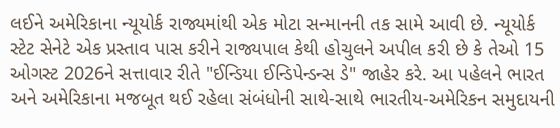લઈને અમેરિકાના ન્યૂયોર્ક રાજ્યમાંથી એક મોટા સન્માનની તક સામે આવી છે. ન્યૂયોર્ક સ્ટેટ સેનેટે એક પ્રસ્તાવ પાસ કરીને રાજ્યપાલ કેથી હોચુલને અપીલ કરી છે કે તેઓ 15 ઓગસ્ટ 2026ને સત્તાવાર રીતે "ઈન્ડિયા ઈન્ડિપેન્ડન્સ ડે" જાહેર કરે. આ પહેલને ભારત અને અમેરિકાના મજબૂત થઈ રહેલા સંબંધોની સાથે-સાથે ભારતીય-અમેરિકન સમુદાયની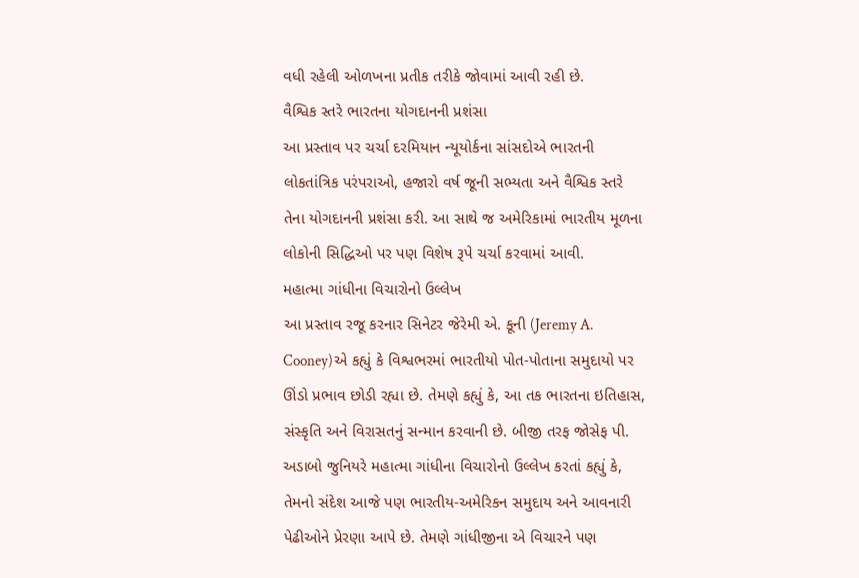વધી રહેલી ઓળખના પ્રતીક તરીકે જોવામાં આવી રહી છે.
વૈશ્વિક સ્તરે ભારતના યોગદાનની પ્રશંસા
આ પ્રસ્તાવ પર ચર્ચા દરમિયાન ન્યૂયોર્કના સાંસદોએ ભારતની લોકતાંત્રિક પરંપરાઓ, હજારો વર્ષ જૂની સભ્યતા અને વૈશ્વિક સ્તરે તેના યોગદાનની પ્રશંસા કરી. આ સાથે જ અમેરિકામાં ભારતીય મૂળના લોકોની સિદ્ધિઓ પર પણ વિશેષ રૂપે ચર્ચા કરવામાં આવી.
મહાત્મા ગાંધીના વિચારોનો ઉલ્લેખ
આ પ્રસ્તાવ રજૂ કરનાર સિનેટર જેરેમી એ. કૂની (Jeremy A. Cooney)એ કહ્યું કે વિશ્વભરમાં ભારતીયો પોત-પોતાના સમુદાયો પર ઊંડો પ્રભાવ છોડી રહ્યા છે. તેમણે કહ્યું કે, આ તક ભારતના ઇતિહાસ, સંસ્કૃતિ અને વિરાસતનું સન્માન કરવાની છે. બીજી તરફ જોસેફ પી. અડાબો જુનિયરે મહાત્મા ગાંધીના વિચારોનો ઉલ્લેખ કરતાં કહ્યું કે, તેમનો સંદેશ આજે પણ ભારતીય-અમેરિકન સમુદાય અને આવનારી પેઢીઓને પ્રેરણા આપે છે. તેમણે ગાંધીજીના એ વિચારને પણ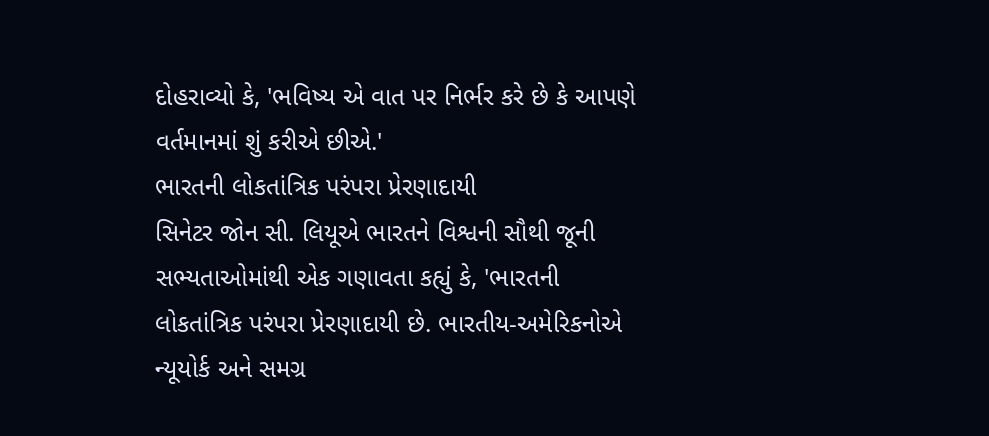દોહરાવ્યો કે, 'ભવિષ્ય એ વાત પર નિર્ભર કરે છે કે આપણે વર્તમાનમાં શું કરીએ છીએ.'
ભારતની લોકતાંત્રિક પરંપરા પ્રેરણાદાયી
સિનેટર જોન સી. લિયૂએ ભારતને વિશ્વની સૌથી જૂની સભ્યતાઓમાંથી એક ગણાવતા કહ્યું કે, 'ભારતની લોકતાંત્રિક પરંપરા પ્રેરણાદાયી છે. ભારતીય-અમેરિકનોએ ન્યૂયોર્ક અને સમગ્ર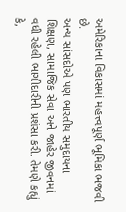અમેરિકાના વિકાસમાં મહત્ત્વપૂર્ણ ભૂમિકા ભજવી છે.
અન્ય સાંસદોએ પણ ભારતીય સમુદાયના શિક્ષણ, સામાજિક સેવા અને જાહેર જીવનમાં વધી રહેલી ભાગીદારીની પ્રશંસા કરી. તેમણે કહ્યું કે,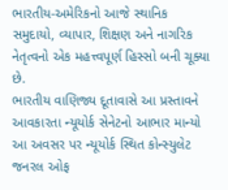ભારતીય-અમેરિકનો આજે સ્થાનિક સમુદાયો, વ્યાપાર, શિક્ષણ અને નાગરિક નેતૃત્વનો એક મહત્ત્વપૂર્ણ હિસ્સો બની ચૂક્યા છે.
ભારતીય વાણિજ્ય દૂતાવાસે આ પ્રસ્તાવને આવકારતા ન્યૂયોર્ક સેનેટનો આભાર માન્યો
આ અવસર પર ન્યૂયોર્ક સ્થિત કોન્સ્યુલેટ જનરલ ઓફ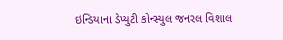ઇન્ડિયાના ડેપ્યુટી કોન્સ્યુલ જનરલ વિશાલ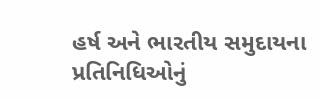હર્ષ અને ભારતીય સમુદાયના પ્રતિનિધિઓનું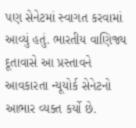પણ સેનેટમાં સ્વાગત કરવામાં આવ્યું હતું. ભારતીય વાણિજ્ય દૂતાવાસે આ પ્રસ્તાવને આવકારતા ન્યૂયોર્ક સેનેટનો આભાર વ્યક્ત કર્યો છે.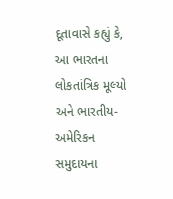દૂતાવાસે કહ્યું કે, આ ભારતના લોકતાંત્રિક મૂલ્યો અને ભારતીય-અમેરિકન સમુદાયના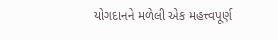યોગદાનને મળેલી એક મહત્ત્વપૂર્ણ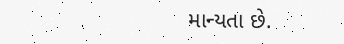માન્યતા છે.